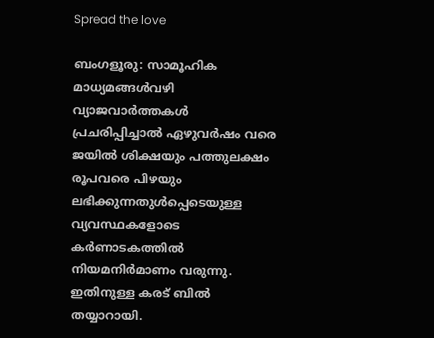Spread the love

ബംഗളൂരു: സാമൂഹിക മാധ്യമങ്ങൾവഴി വ്യാജവാർത്തകൾ പ്രചരിപ്പിച്ചാൽ ഏഴുവർഷം വരെ ജയിൽ ശിക്ഷയും പത്തുലക്ഷം രൂപവരെ പിഴയും ലഭിക്കുന്നതുൾപ്പെടെയുള്ള വ്യവസ്ഥകളോടെ കർണാടകത്തിൽ നിയമനിർമാണം വരുന്നു. ഇതിനുള്ള കരട് ബിൽ തയ്യാറായി.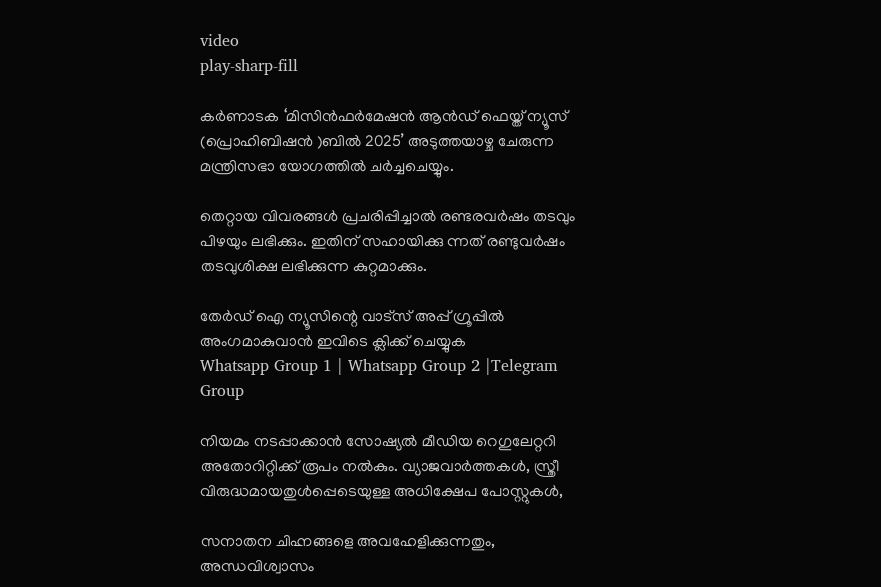video
play-sharp-fill

കർണാടക ‘മിസിൻഫർമേഷൻ ആൻഡ് ഫെയ്ത് ന്യൂസ് (പ്രൊഹിബിഷൻ )ബിൽ 2025’ അടുത്തയാഴ്ച ചേരുന്ന മന്ത്രിസഭാ യോഗത്തിൽ ചർച്ചചെയ്യും.

തെറ്റായ വിവരങ്ങൾ പ്രചരിപ്പിച്ചാൽ രണ്ടരവർഷം തടവും പിഴയും ലഭിക്കും. ഇതിന് സഹായിക്കു ന്നത് രണ്ടുവർഷം തടവുശിക്ഷ ലഭിക്കുന്ന കുറ്റമാക്കും.

തേർഡ് ഐ ന്യൂസിന്റെ വാട്സ് അപ്പ് ഗ്രൂപ്പിൽ അംഗമാകുവാൻ ഇവിടെ ക്ലിക്ക് ചെയ്യുക
Whatsapp Group 1 | Whatsapp Group 2 |Telegram Group

നിയമം നടപ്പാക്കാൻ സോഷ്യൽ മീഡിയ റെഗുലേറ്ററി അതോറിറ്റിക്ക് രൂപം നൽകും. വ്യാജവാർത്തകൾ, സ്ത്രീ വിരുദ്ധമായതുൾപ്പെടെയുള്ള അധിക്ഷേപ പോസ്റ്റുകൾ,

സനാതന ചിഹ്നങ്ങളെ അവഹേളിക്കുന്നതും, അന്ധവിശ്വാസം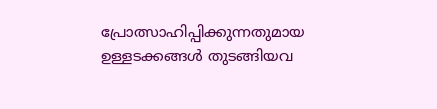പ്രോത്സാഹിപ്പിക്കുന്നതുമായ ഉള്ളടക്കങ്ങൾ തുടങ്ങിയവ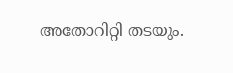അതോറിറ്റി തടയും.